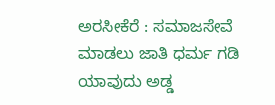ಅರಸೀಕೆರೆ : ಸಮಾಜಸೇವೆ ಮಾಡಲು ಜಾತಿ ಧರ್ಮ ಗಡಿ ಯಾವುದು ಅಡ್ಡ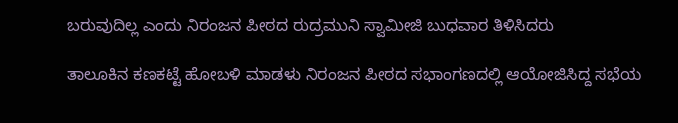ಬರುವುದಿಲ್ಲ ಎಂದು ನಿರಂಜನ ಪೀಠದ ರುದ್ರಮುನಿ ಸ್ವಾಮೀಜಿ ಬುಧವಾರ ತಿಳಿಸಿದರು

ತಾಲೂಕಿನ ಕಣಕಟ್ಟೆ ಹೋಬಳಿ ಮಾಡಳು ನಿರಂಜನ ಪೀಠದ ಸಭಾಂಗಣದಲ್ಲಿ ಆಯೋಜಿಸಿದ್ದ ಸಭೆಯ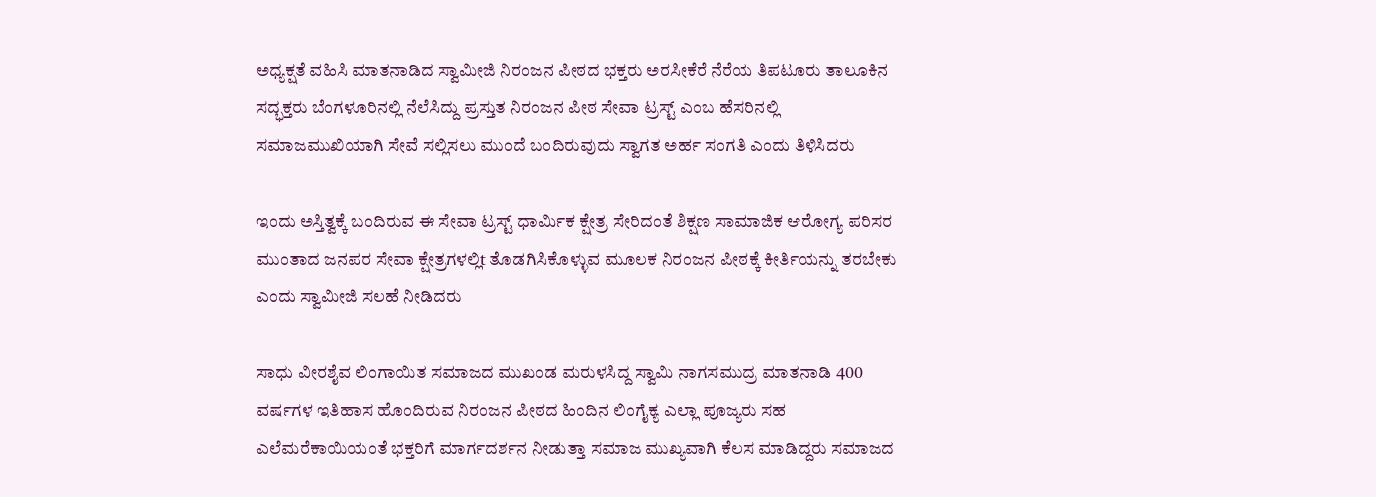ಅಧ್ಯಕ್ಷತೆ ವಹಿಸಿ ಮಾತನಾಡಿದ ಸ್ವಾಮೀಜಿ ನಿರಂಜನ ಪೀಠದ ಭಕ್ತರು ಅರಸೀಕೆರೆ ನೆರೆಯ ತಿಪಟೂರು ತಾಲೂಕಿನ ಸದ್ಭಕ್ತರು ಬೆಂಗಳೂರಿನಲ್ಲಿ ನೆಲೆಸಿದ್ದು ಪ್ರಸ್ತುತ ನಿರಂಜನ ಪೀಠ ಸೇವಾ ಟ್ರಸ್ಟ್ ಎಂಬ ಹೆಸರಿನಲ್ಲಿ ಸಮಾಜಮುಖಿಯಾಗಿ ಸೇವೆ ಸಲ್ಲಿಸಲು ಮುಂದೆ ಬಂದಿರುವುದು ಸ್ವಾಗತ ಅರ್ಹ ಸಂಗತಿ ಎಂದು ತಿಳಿಸಿದರು

ಇಂದು ಅಸ್ತಿತ್ವಕ್ಕೆ ಬಂದಿರುವ ಈ ಸೇವಾ ಟ್ರಸ್ಟ್ ಧಾರ್ಮಿಕ ಕ್ಷೇತ್ರ ಸೇರಿದಂತೆ ಶಿಕ್ಷಣ ಸಾಮಾಜಿಕ ಆರೋಗ್ಯ ಪರಿಸರ ಮುಂತಾದ ಜನಪರ ಸೇವಾ ಕ್ಷೇತ್ರಗಳಲ್ಲಿt ತೊಡಗಿಸಿಕೊಳ್ಳುವ ಮೂಲಕ ನಿರಂಜನ ಪೀಠಕ್ಕೆ ಕೀರ್ತಿಯನ್ನು ತರಬೇಕು ಎಂದು ಸ್ವಾಮೀಜಿ ಸಲಹೆ ನೀಡಿದರು

ಸಾಧು ವೀರಶೈವ ಲಿಂಗಾಯಿತ ಸಮಾಜದ ಮುಖಂಡ ಮರುಳಸಿದ್ದ ಸ್ವಾಮಿ ನಾಗಸಮುದ್ರ ಮಾತನಾಡಿ 400 ವರ್ಷಗಳ ಇತಿಹಾಸ ಹೊಂದಿರುವ ನಿರಂಜನ ಪೀಠದ ಹಿಂದಿನ ಲಿಂಗೈಕ್ಯ ಎಲ್ಲಾ ಪೂಜ್ಯರು ಸಹ ಎಲೆಮರೆಕಾಯಿಯಂತೆ ಭಕ್ತರಿಗೆ ಮಾರ್ಗದರ್ಶನ ನೀಡುತ್ತಾ ಸಮಾಜ ಮುಖ್ಯವಾಗಿ ಕೆಲಸ ಮಾಡಿದ್ದರು ಸಮಾಜದ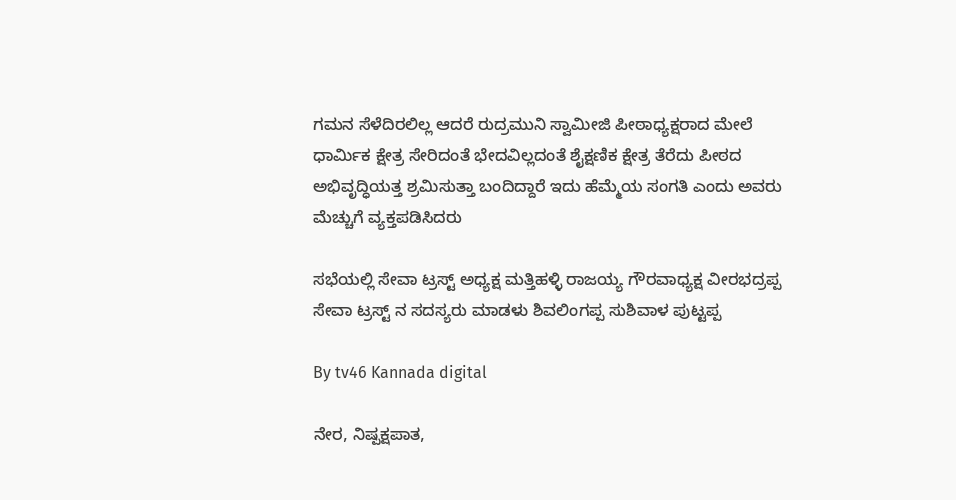ಗಮನ ಸೆಳೆದಿರಲಿಲ್ಲ ಆದರೆ ರುದ್ರಮುನಿ ಸ್ವಾಮೀಜಿ ಪೀಠಾಧ್ಯಕ್ಷರಾದ ಮೇಲೆ ಧಾರ್ಮಿಕ ಕ್ಷೇತ್ರ ಸೇರಿದಂತೆ ಭೇದವಿಲ್ಲದಂತೆ ಶೈಕ್ಷಣಿಕ ಕ್ಷೇತ್ರ ತೆರೆದು ಪೀಠದ ಅಭಿವೃದ್ಧಿಯತ್ತ ಶ್ರಮಿಸುತ್ತಾ ಬಂದಿದ್ದಾರೆ ಇದು ಹೆಮ್ಮೆಯ ಸಂಗತಿ ಎಂದು ಅವರು ಮೆಚ್ಚುಗೆ ವ್ಯಕ್ತಪಡಿಸಿದರು

ಸಭೆಯಲ್ಲಿ ಸೇವಾ ಟ್ರಸ್ಟ್ ಅಧ್ಯಕ್ಷ ಮತ್ತಿಹಳ್ಳಿ ರಾಜಯ್ಯ ಗೌರವಾಧ್ಯಕ್ಷ ವೀರಭದ್ರಪ್ಪ ಸೇವಾ ಟ್ರಸ್ಟ್ ನ ಸದಸ್ಯರು ಮಾಡಳು ಶಿವಲಿಂಗಪ್ಪ ಸುಶಿವಾಳ ಪುಟ್ಟಪ್ಪ

By tv46 Kannada digital

ನೇರ, ನಿಷ್ಪಕ್ಷಪಾತ,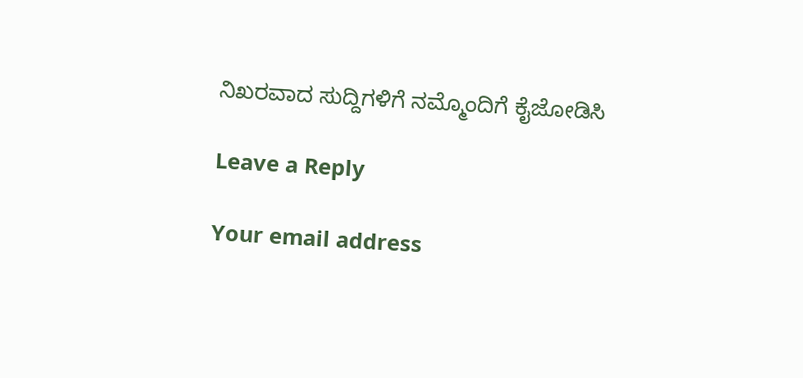ನಿಖರವಾದ ಸುದ್ದಿಗಳಿಗೆ ನಮ್ಮೊಂದಿಗೆ ಕೈಜೋಡಿಸಿ

Leave a Reply

Your email address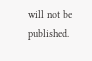will not be published.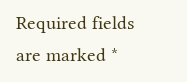Required fields are marked *